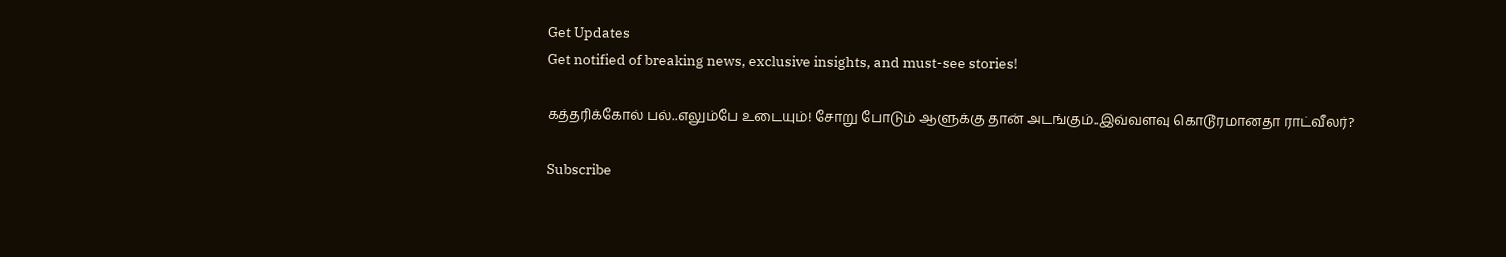Get Updates
Get notified of breaking news, exclusive insights, and must-see stories!

கத்தரிக்கோல் பல்..எலும்பே உடையும்! சோறு போடும் ஆளுக்கு தான் அடங்கும்..இவ்வளவு கொடூரமானதா ராட்வீலர்?

Subscribe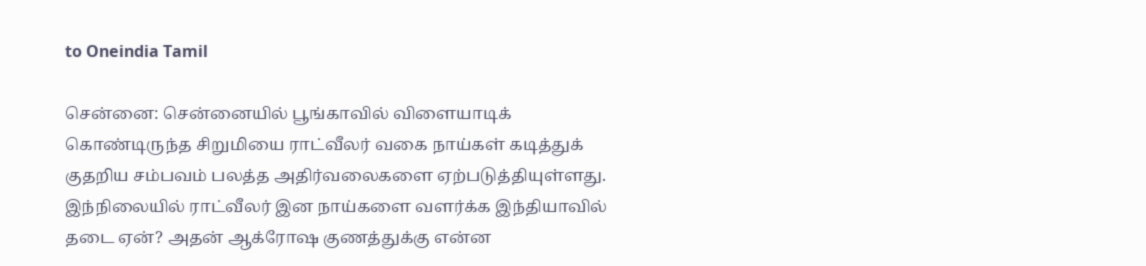to Oneindia Tamil

சென்னை: சென்னையில் பூங்காவில் விளையாடிக் கொண்டிருந்த சிறுமியை ராட்வீலர் வகை நாய்கள் கடித்துக் குதறிய சம்பவம் பலத்த அதிர்வலைகளை ஏற்படுத்தியுள்ளது. இந்நிலையில் ராட்வீலர் இன நாய்களை வளர்க்க இந்தியாவில் தடை ஏன்? அதன் ஆக்ரோஷ குணத்துக்கு என்ன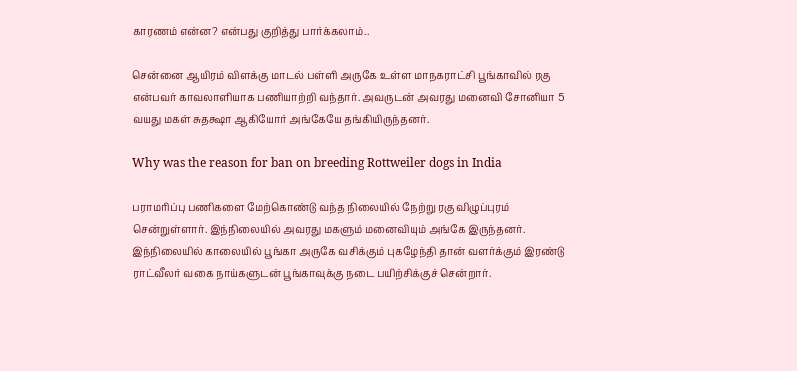காரணம் என்ன? என்பது குறித்து பார்க்கலாம்..

சென்னை ஆயிரம் விளக்கு மாடல் பள்ளி அருகே உள்ள மாநகராட்சி பூங்காவில் ரகு என்பவர் காவலாளியாக பணியாற்றி வந்தார். அவருடன் அவரது மனைவி சோனியா 5 வயது மகள் சுதக்ஷா ஆகியோர் அங்கேயே தங்கியிருந்தனர்.

Why was the reason for ban on breeding Rottweiler dogs in India

பராமரிப்பு பணிகளை மேற்கொண்டு வந்த நிலையில் நேற்று ரகு விழுப்புரம் சென்றுள்ளார். இந்நிலையில் அவரது மகளும் மனைவியும் அங்கே இருந்தனர். இந்நிலையில் காலையில் பூங்கா அருகே வசிக்கும் புகழேந்தி தான் வளர்க்கும் இரண்டு ராட்வீலர் வகை நாய்களுடன் பூங்காவுக்கு நடை பயிற்சிக்குச் சென்றார்.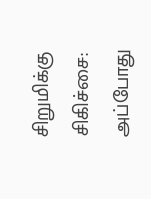சிறுமிக்கு சிகிச்சை: அப்போது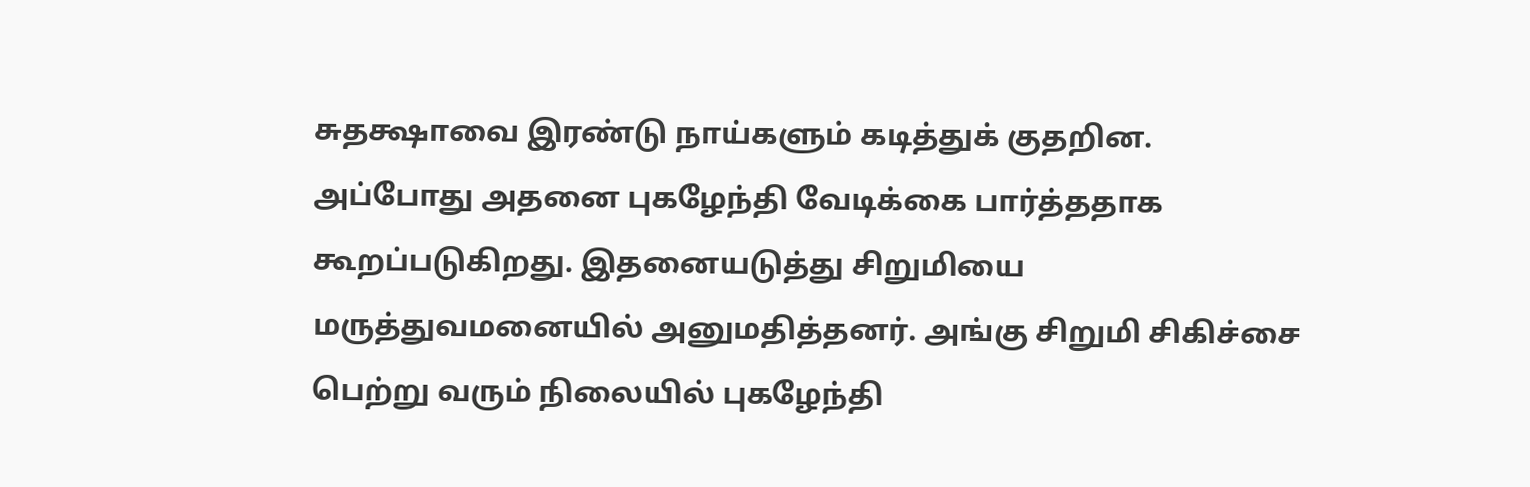சுதக்ஷாவை இரண்டு நாய்களும் கடித்துக் குதறின. அப்போது அதனை புகழேந்தி வேடிக்கை பார்த்ததாக கூறப்படுகிறது. இதனையடுத்து சிறுமியை மருத்துவமனையில் அனுமதித்தனர். அங்கு சிறுமி சிகிச்சை பெற்று வரும் நிலையில் புகழேந்தி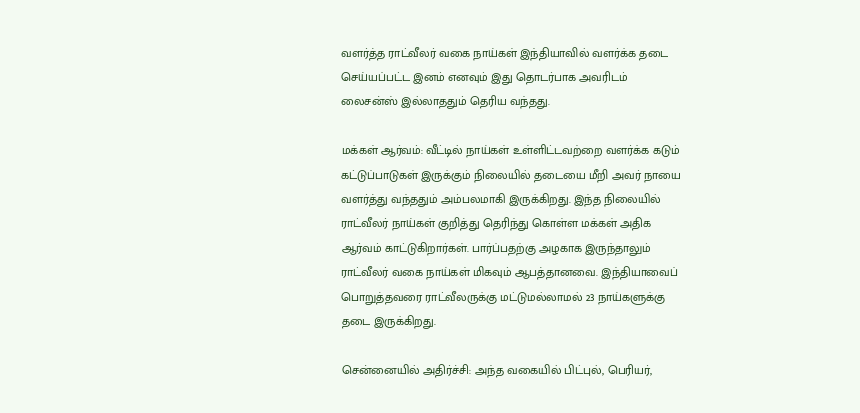வளர்த்த ராட்வீலர் வகை நாய்கள் இந்தியாவில் வளர்க்க தடை செய்யப்பட்ட இனம் எனவும் இது தொடர்பாக அவரிடம் லைசன்ஸ் இல்லாததும் தெரிய வந்தது.

மக்கள் ஆர்வம்: வீட்டில் நாய்கள் உள்ளிட்டவற்றை வளர்க்க கடும் கட்டுப்பாடுகள் இருக்கும் நிலையில் தடையை மீறி அவர் நாயை வளர்த்து வந்ததும் அம்பலமாகி இருக்கிறது. இந்த நிலையில் ராட்வீலர் நாய்கள் குறித்து தெரிந்து கொள்ள மக்கள் அதிக ஆர்வம் காட்டுகிறார்கள். பார்ப்பதற்கு அழகாக இருந்தாலும் ராட்வீலர் வகை நாய்கள் மிகவும் ஆபத்தானவை. இந்தியாவைப் பொறுத்தவரை ராட்வீலருக்கு மட்டுமல்லாமல் 23 நாய்களுக்கு தடை இருக்கிறது.

சென்னையில் அதிர்ச்சி: அந்த வகையில் பிட்புல், பெரியர்,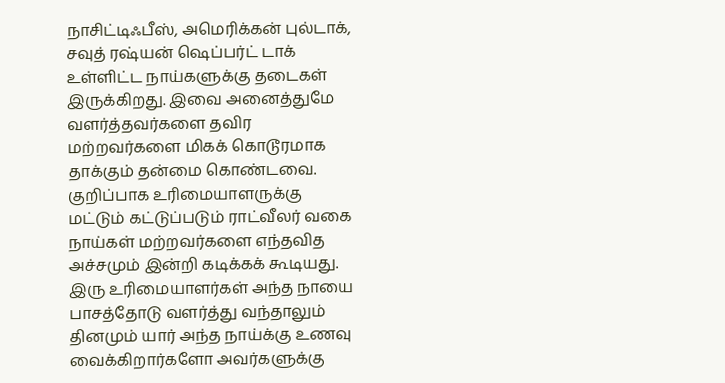நாசிட்டிஃபீஸ், அமெரிக்கன் புல்டாக், சவுத் ரஷ்யன் ஷெப்பர்ட் டாக் உள்ளிட்ட நாய்களுக்கு தடைகள் இருக்கிறது. இவை அனைத்துமே வளர்த்தவர்களை தவிர மற்றவர்களை மிகக் கொடூரமாக தாக்கும் தன்மை கொண்டவை. குறிப்பாக உரிமையாளருக்கு மட்டும் கட்டுப்படும் ராட்வீலர் வகை நாய்கள் மற்றவர்களை எந்தவித அச்சமும் இன்றி கடிக்கக் கூடியது. இரு உரிமையாளர்கள் அந்த நாயை பாசத்தோடு வளர்த்து வந்தாலும் தினமும் யார் அந்த நாய்க்கு உணவு வைக்கிறார்களோ அவர்களுக்கு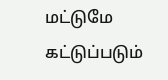மட்டுமே கட்டுப்படும்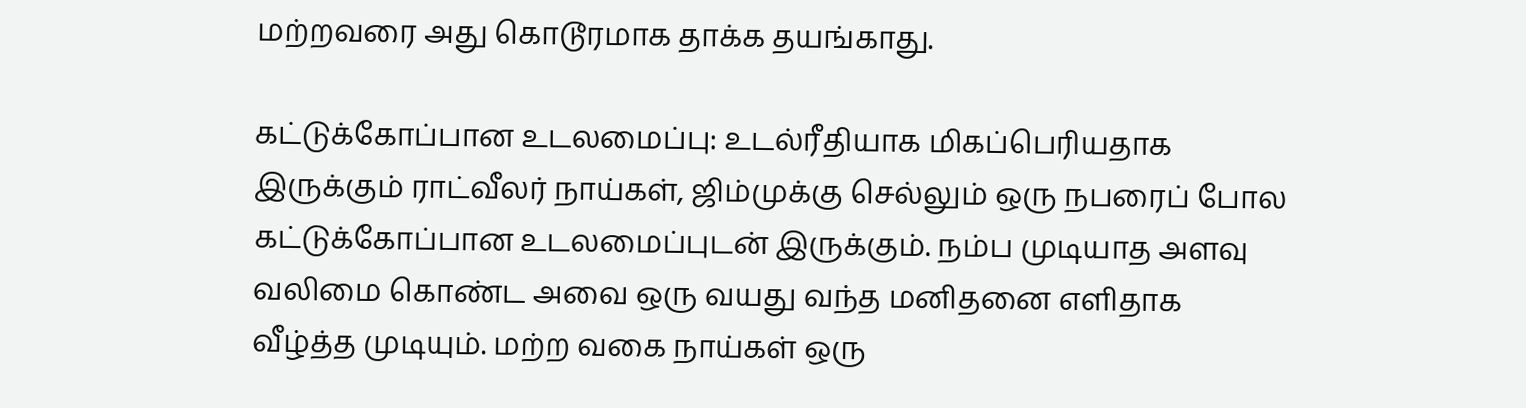மற்றவரை அது கொடூரமாக தாக்க தயங்காது.

கட்டுக்கோப்பான உடலமைப்பு: உடல்ரீதியாக மிகப்பெரியதாக இருக்கும் ராட்வீலர் நாய்கள், ஜிம்முக்கு செல்லும் ஒரு நபரைப் போல கட்டுக்கோப்பான உடலமைப்புடன் இருக்கும். நம்ப முடியாத அளவு வலிமை கொண்ட அவை ஒரு வயது வந்த மனிதனை எளிதாக வீழ்த்த முடியும். மற்ற வகை நாய்கள் ஒரு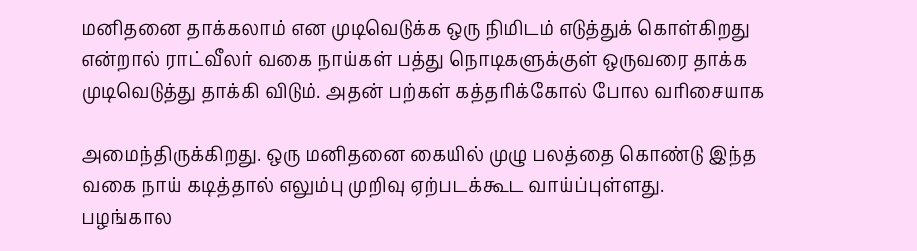மனிதனை தாக்கலாம் என முடிவெடுக்க ஒரு நிமிடம் எடுத்துக் கொள்கிறது என்றால் ராட்வீலர் வகை நாய்கள் பத்து நொடிகளுக்குள் ஒருவரை தாக்க முடிவெடுத்து தாக்கி விடும். அதன் பற்கள் கத்தரிக்கோல் போல வரிசையாக

அமைந்திருக்கிறது. ஒரு மனிதனை கையில் முழு பலத்தை கொண்டு இந்த வகை நாய் கடித்தால் எலும்பு முறிவு ஏற்படக்கூட வாய்ப்புள்ளது.
பழங்கால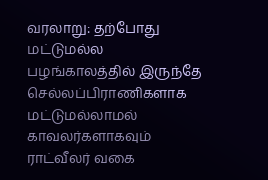வரலாறு: தற்போது மட்டுமல்ல பழங்காலத்தில் இருந்தே செல்லப்பிராணிகளாக மட்டுமல்லாமல் காவலர்களாகவும் ராட்வீலர் வகை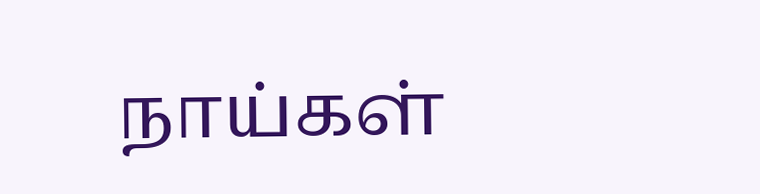நாய்கள்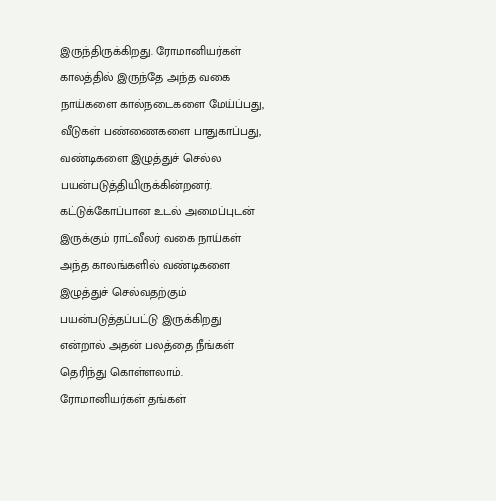இருந்திருக்கிறது. ரோமானியர்கள் காலத்தில் இருந்தே அந்த வகை நாய்களை கால்நடைகளை மேய்ப்பது, வீடுகள் பண்ணைகளை பாதுகாப்பது, வண்டிகளை இழுத்துச் செல்ல பயன்படுத்தியிருக்கின்றனர். கட்டுக்கோப்பான உடல் அமைப்புடன் இருக்கும் ராட்வீலர் வகை நாய்கள் அந்த காலங்களில் வண்டிகளை இழுத்துச் செல்வதற்கும் பயன்படுத்தப்பட்டு இருக்கிறது என்றால் அதன் பலத்தை நீங்கள் தெரிந்து கொள்ளலாம். ரோமானியர்கள் தங்கள்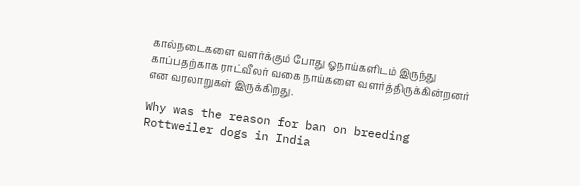கால்நடைகளை வளர்க்கும் போது ஓநாய்களிடம் இருந்து காப்பதற்காக ராட்வீலர் வகை நாய்களை வளர்த்திருக்கின்றனர் என வரலாறுகள் இருக்கிறது.

Why was the reason for ban on breeding Rottweiler dogs in India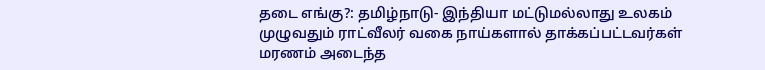தடை எங்கு?: தமிழ்நாடு- இந்தியா மட்டுமல்லாது உலகம் முழுவதும் ராட்வீலர் வகை நாய்களால் தாக்கப்பட்டவர்கள் மரணம் அடைந்த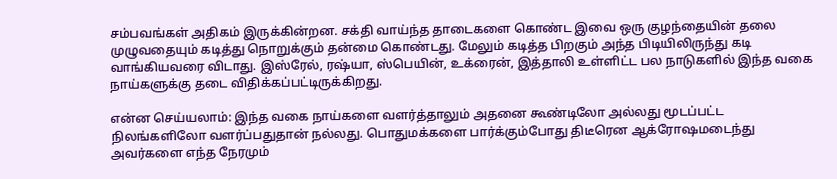சம்பவங்கள் அதிகம் இருக்கின்றன. சக்தி வாய்ந்த தாடைகளை கொண்ட இவை ஒரு குழந்தையின் தலை முழுவதையும் கடித்து நொறுக்கும் தன்மை கொண்டது. மேலும் கடித்த பிறகும் அந்த பிடியிலிருந்து கடி வாங்கியவரை விடாது. இஸ்ரேல், ரஷ்யா, ஸ்பெயின், உக்ரைன், இத்தாலி உள்ளிட்ட பல நாடுகளில் இந்த வகை நாய்களுக்கு தடை விதிக்கப்பட்டிருக்கிறது.

என்ன செய்யலாம்: இந்த வகை நாய்களை வளர்த்தாலும் அதனை கூண்டிலோ அல்லது மூடப்பட்ட நிலங்களிலோ வளர்ப்பதுதான் நல்லது. பொதுமக்களை பார்க்கும்போது திடீரென ஆக்ரோஷமடைந்து அவர்களை எந்த நேரமும்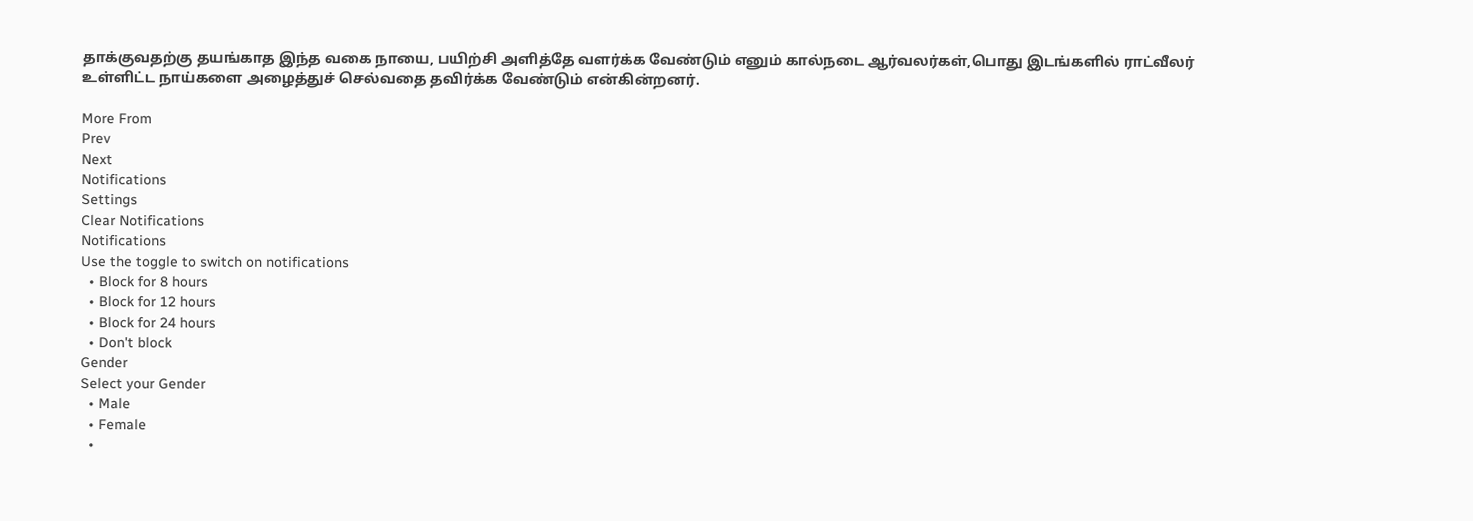தாக்குவதற்கு தயங்காத இந்த வகை நாயை, பயிற்சி அளித்தே வளர்க்க வேண்டும் எனும் கால்நடை ஆர்வலர்கள்,பொது இடங்களில் ராட்வீலர் உள்ளிட்ட நாய்களை அழைத்துச் செல்வதை தவிர்க்க வேண்டும் என்கின்றனர்.

More From
Prev
Next
Notifications
Settings
Clear Notifications
Notifications
Use the toggle to switch on notifications
  • Block for 8 hours
  • Block for 12 hours
  • Block for 24 hours
  • Don't block
Gender
Select your Gender
  • Male
  • Female
  •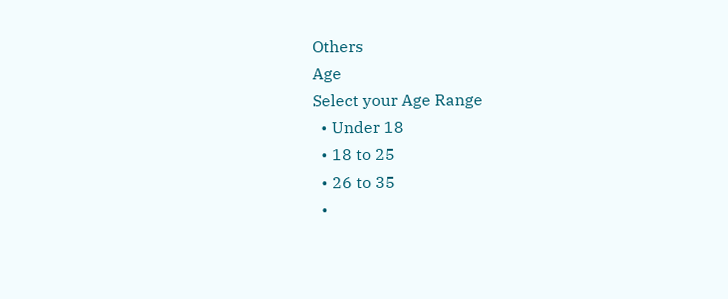Others
Age
Select your Age Range
  • Under 18
  • 18 to 25
  • 26 to 35
  •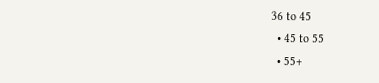36 to 45
  • 45 to 55
  • 55+